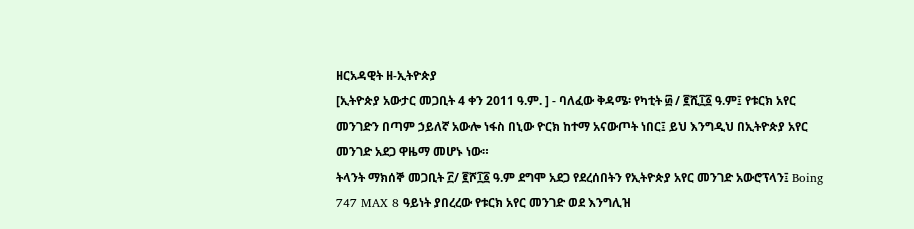ዘርአዳዊት ዘ-ኢትዮጵያ
[ኢትዮጵያ አውታር መጋቢት 4 ቀን 2011 ዓ.ም. ] - ባለፈው ቅዳሜ፡ የካቲት ፴ / ፪ሺ፲፩ ዓ.ም፤ የቱርክ አየር መንገድን በጣም ኃይለኛ አውሎ ነፋስ በኒው ዮርክ ከተማ አናውጦት ነበር፤ ይህ እንግዲህ በኢትዮጵያ አየር መንገድ አደጋ ዋዜማ መሆኑ ነው።
ትላንት ማክሰኞ መጋቢት ፫/ ፪ሾ፲፩ ዓ.ም ደግሞ አደጋ የደረሰበትን የኢትዮጵያ አየር መንገድ አውሮፕላን፤ Boing 747 MAX 8 ዓይነት ያበረረው የቱርክ አየር መንገድ ወደ እንግሊዝ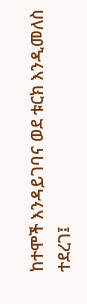ከተሞች እንዳይገባና ወደ ቱርክ እንዲመለስ ተደረገ፤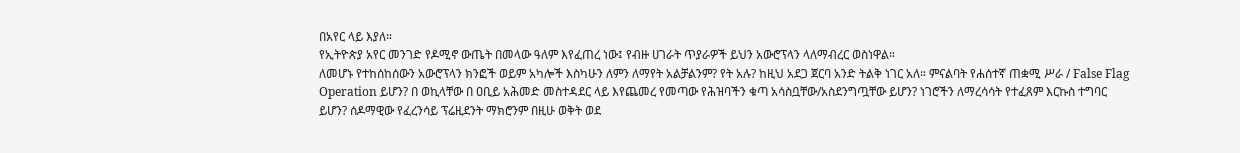በአየር ላይ እያለ።
የኢትዮጵያ አየር መንገድ የዶሚኖ ውጤት በመላው ዓለም እየፈጠረ ነው፤ የብዙ ሀገራት ጥያራዎች ይህን አውሮፕላን ላለማብረር ወስነዋል።
ለመሆኑ የተከሰከሰውን አውሮፕላን ክንፎች ወይም አካሎች እስካሁን ለምን ለማየት አልቻልንም? የት አሉ? ከዚህ አደጋ ጀርባ አንድ ትልቅ ነገር አለ። ምናልባት የሐሰተኛ ጠቋሚ ሥራ / False Flag Operation ይሆን? በ ወኪላቸው በ ዐቢይ አሕመድ መስተዳደር ላይ እየጨመረ የመጣው የሕዝባችን ቁጣ አሳስቧቸው/አስደንግጧቸው ይሆን? ነገሮችን ለማረሳሳት የተፈጸም እርኩስ ተግባር ይሆን? ሰዶማዊው የፈረንሳይ ፕሬዚደንት ማክሮንም በዚሁ ወቅት ወደ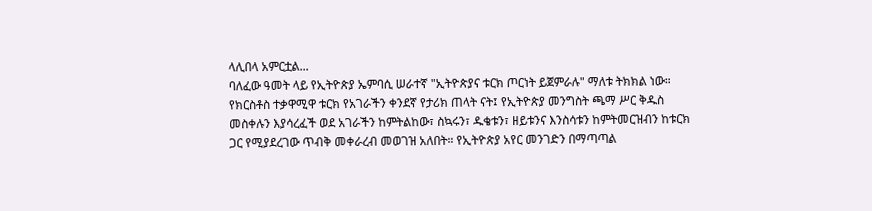ላሊበላ አምርቷል...
ባለፈው ዓመት ላይ የኢትዮጵያ ኤምባሲ ሠራተኛ "ኢትዮጵያና ቱርክ ጦርነት ይጀምራሉ" ማለቱ ትክክል ነው። የክርስቶስ ተቃዋሚዋ ቱርክ የአገራችን ቀንደኛ የታሪክ ጠላት ናት፤ የኢትዮጵያ መንግስት ጫማ ሥር ቅዱስ መስቀሉን እያሳረፈች ወደ አገራችን ከምትልከው፣ ስኳሩን፣ ዱቄቱን፣ ዘይቱንና እንስሳቱን ከምትመርዝብን ከቱርክ ጋር የሚያደረገው ጥብቅ መቀራረብ መወገዝ አለበት። የኢትዮጵያ አየር መንገድን በማጣጣል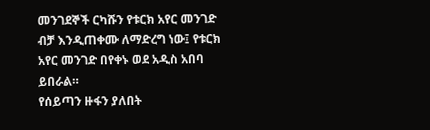መንገደኞች ርካሹን የቱርክ አየር መንገድ ብቻ እንዲጠቀሙ ለማድረግ ነው፤ የቱርክ አየር መንገድ በየቀኑ ወደ አዲስ አበባ ይበራል።
የሰይጣን ዙፋን ያለበት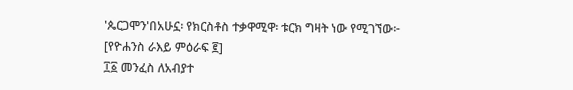'ጴርጋሞን'በአሁኗ፡ የክርስቶስ ተቃዋሚዋ፡ ቱርክ ግዛት ነው የሚገኘው፦
[የዮሐንስ ራእይ ምዕራፍ ፪]
፲፩ መንፈስ ለአብያተ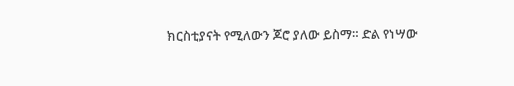ክርስቲያናት የሚለውን ጆሮ ያለው ይስማ። ድል የነሣው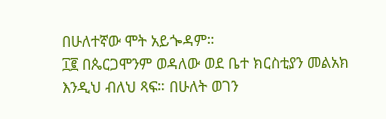በሁለተኛው ሞት አይጐዳም።
፲፪ በጴርጋሞንም ወዳለው ወደ ቤተ ክርስቲያን መልአክ እንዲህ ብለህ ጻፍ። በሁለት ወገን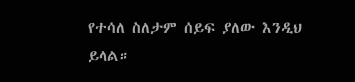የተሳለ ስለታም ሰይፍ ያለው እንዲህ ይላል።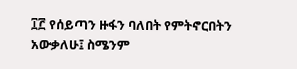፲፫ የሰይጣን ዙፋን ባለበት የምትኖርበትን አውቃለሁ፤ ስሜንም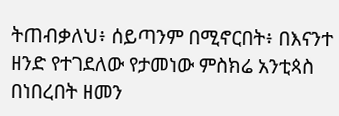ትጠብቃለህ፥ ሰይጣንም በሚኖርበት፥ በእናንተ ዘንድ የተገደለው የታመነው ምስክሬ አንቲጳስ በነበረበት ዘመን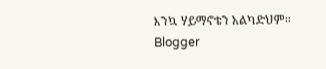እንኳ ሃይማኖቴን አልካድህም።
Blogger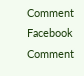Comment
Facebook Comment